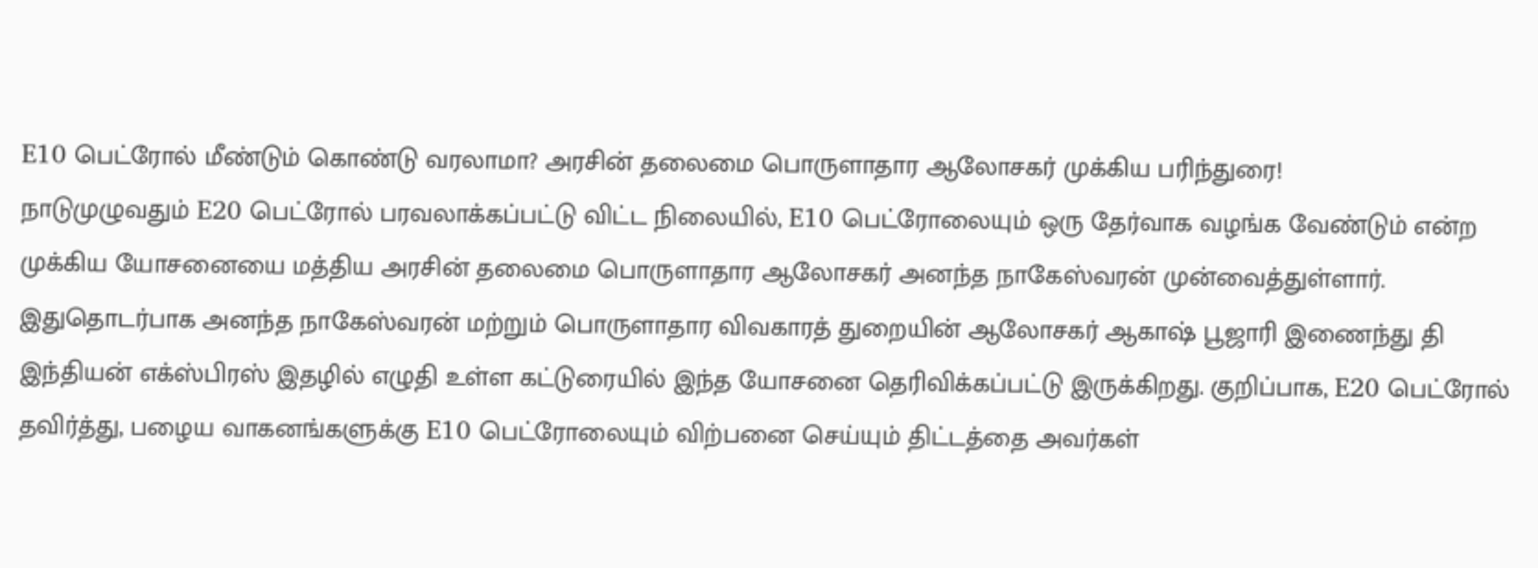E10 பெட்ரோல் மீண்டும் கொண்டு வரலாமா? அரசின் தலைமை பொருளாதார ஆலோசகர் முக்கிய பரிந்துரை!
நாடுமுழுவதும் E20 பெட்ரோல் பரவலாக்கப்பட்டு விட்ட நிலையில், E10 பெட்ரோலையும் ஒரு தேர்வாக வழங்க வேண்டும் என்ற முக்கிய யோசனையை மத்திய அரசின் தலைமை பொருளாதார ஆலோசகர் அனந்த நாகேஸ்வரன் முன்வைத்துள்ளார்.
இதுதொடர்பாக அனந்த நாகேஸ்வரன் மற்றும் பொருளாதார விவகாரத் துறையின் ஆலோசகர் ஆகாஷ் பூஜாரி இணைந்து தி இந்தியன் எக்ஸ்பிரஸ் இதழில் எழுதி உள்ள கட்டுரையில் இந்த யோசனை தெரிவிக்கப்பட்டு இருக்கிறது. குறிப்பாக, E20 பெட்ரோல் தவிர்த்து, பழைய வாகனங்களுக்கு E10 பெட்ரோலையும் விற்பனை செய்யும் திட்டத்தை அவர்கள்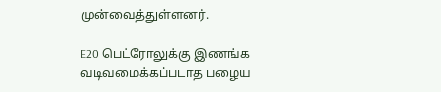முன்வைத்துள்ளனர்.

E20 பெட்ரோலுக்கு இணங்க வடிவமைக்கப்படாத பழைய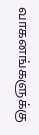வாகனங்களுக்கு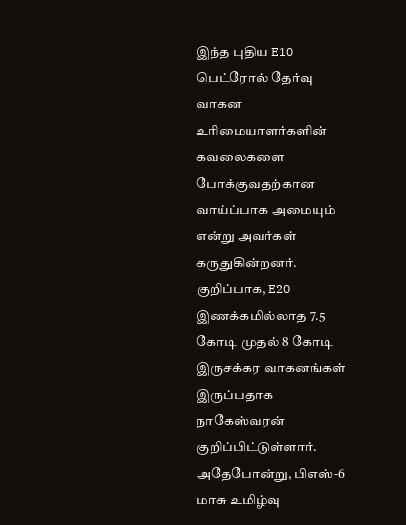இந்த புதிய E10 பெட்ரோல் தேர்வு வாகன உரிமையாளர்களின் கவலைகளை போக்குவதற்கான வாய்ப்பாக அமையும் என்று அவர்கள் கருதுகின்றனர். குறிப்பாக, E20 இணக்கமில்லாத 7.5 கோடி முதல் 8 கோடி இருசக்கர வாகனங்கள் இருப்பதாக நாகேஸ்வரன் குறிப்பிட்டுள்ளார். அதேபோன்று, பிஎஸ்-6 மாசு உமிழ்வு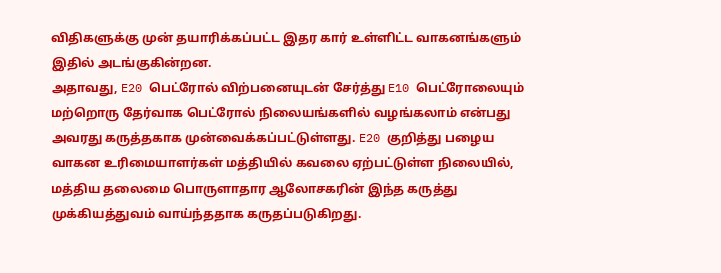விதிகளுக்கு முன் தயாரிக்கப்பட்ட இதர கார் உள்ளிட்ட வாகனங்களும் இதில் அடங்குகின்றன.
அதாவது, E20 பெட்ரோல் விற்பனையுடன் சேர்த்து E10 பெட்ரோலையும் மற்றொரு தேர்வாக பெட்ரோல் நிலையங்களில் வழங்கலாம் என்பது அவரது கருத்தகாக முன்வைக்கப்பட்டுள்ளது. E20 குறித்து பழைய வாகன உரிமையாளர்கள் மத்தியில் கவலை ஏற்பட்டுள்ள நிலையில், மத்திய தலைமை பொருளாதார ஆலோசகரின் இந்த கருத்து முக்கியத்துவம் வாய்ந்ததாக கருதப்படுகிறது.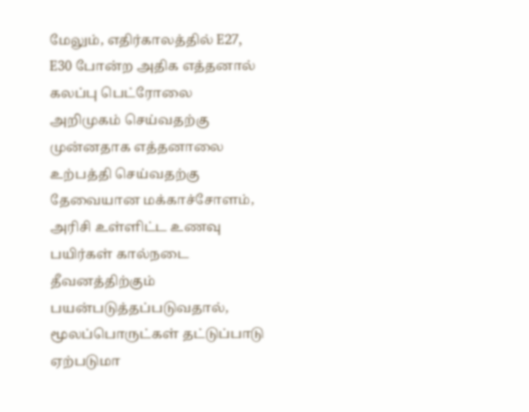மேலும், எதிர்காலத்தில் E27, E30 போன்ற அதிக எத்தனால் கலப்பு பெட்ரோலை அறிமுகம் செய்வதற்கு முன்னதாக எத்தனாலை உற்பத்தி செய்வதற்கு தேவையான மக்காச்சோளம், அரிசி உள்ளிட்ட உணவு பயிர்கள் கால்நடை தீவனத்திற்கும் பயன்படுத்தப்படுவதால், மூலப்பொருட்கள் தட்டுப்பாடு ஏற்படுமா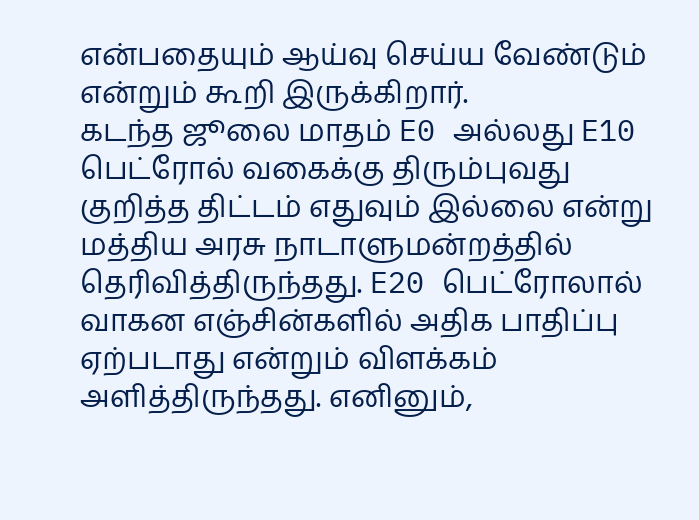என்பதையும் ஆய்வு செய்ய வேண்டும் என்றும் கூறி இருக்கிறார்.
கடந்த ஜூலை மாதம் E0 அல்லது E10 பெட்ரோல் வகைக்கு திரும்புவது குறித்த திட்டம் எதுவும் இல்லை என்று மத்திய அரசு நாடாளுமன்றத்தில் தெரிவித்திருந்தது. E20 பெட்ரோலால் வாகன எஞ்சின்களில் அதிக பாதிப்பு ஏற்படாது என்றும் விளக்கம் அளித்திருந்தது. எனினும்,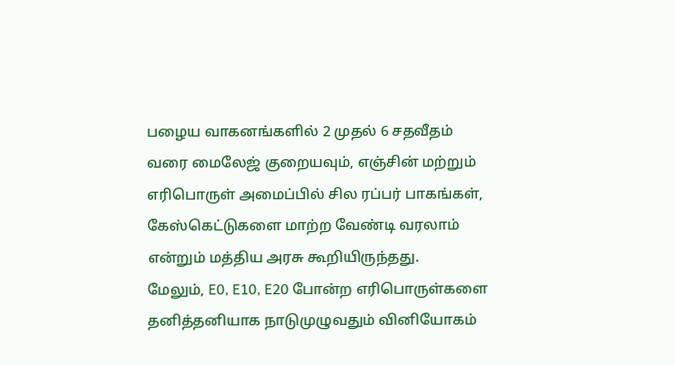பழைய வாகனங்களில் 2 முதல் 6 சதவீதம் வரை மைலேஜ் குறையவும், எஞ்சின் மற்றும் எரிபொருள் அமைப்பில் சில ரப்பர் பாகங்கள், கேஸ்கெட்டுகளை மாற்ற வேண்டி வரலாம் என்றும் மத்திய அரசு கூறியிருந்தது.
மேலும், E0, E10, E20 போன்ற எரிபொருள்களை தனித்தனியாக நாடுமுழுவதும் வினியோகம்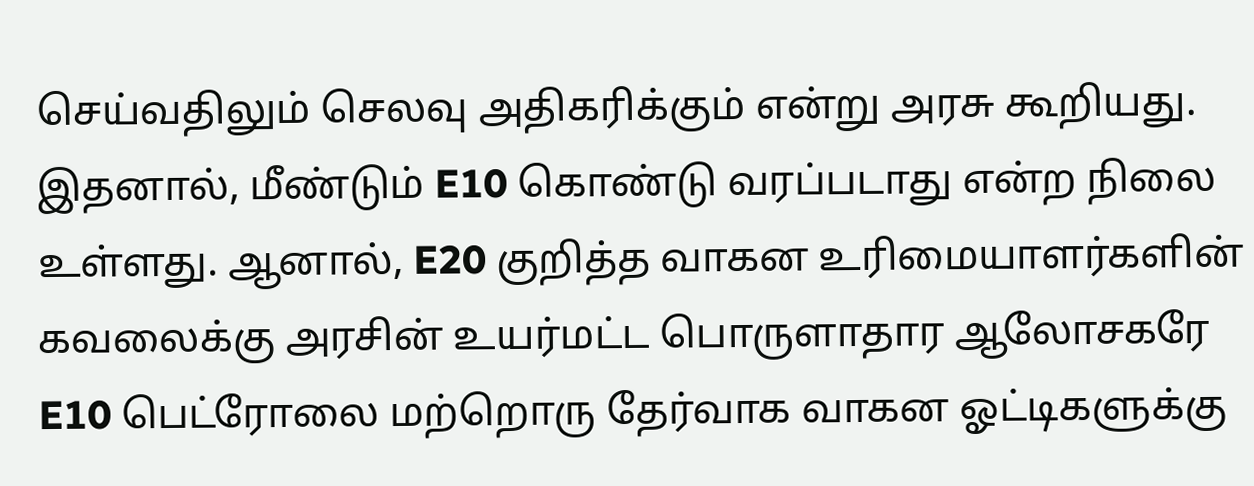செய்வதிலும் செலவு அதிகரிக்கும் என்று அரசு கூறியது. இதனால், மீண்டும் E10 கொண்டு வரப்படாது என்ற நிலை உள்ளது. ஆனால், E20 குறித்த வாகன உரிமையாளர்களின் கவலைக்கு அரசின் உயர்மட்ட பொருளாதார ஆலோசகரே E10 பெட்ரோலை மற்றொரு தேர்வாக வாகன ஓட்டிகளுக்கு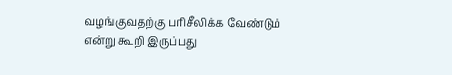வழங்குவதற்கு பரிசீலிக்க வேண்டும் என்று கூறி இருப்பது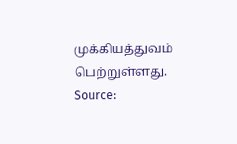முக்கியத்துவம் பெற்றுள்ளது.
Source: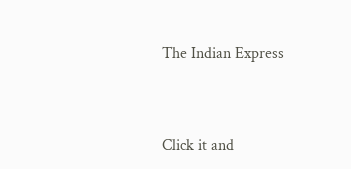The Indian Express


Click it and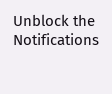Unblock the Notifications